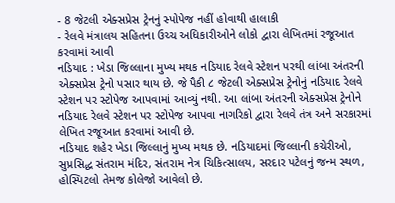- 8 જેટલી એક્સપ્રેસ ટ્રેનનું સ્પોપેજ નહીં હોવાથી હાલાકી
- રેલવે મંત્રાલય સહિતના ઉચ્ચ અધિકારીઓને લોકો દ્વારા લેખિતમાં રજૂઆત કરવામાં આવી
નડિયાદ : ખેડા જિલ્લાના મુખ્ય મથક નડિયાદ રેલવે સ્ટેશન પરથી લાંબા અંતરની એક્સપ્રેસ ટ્રેનો પસાર થાય છે. જે પૈકી ૮ જેટલી એક્સપ્રેસ ટ્રેનોનું નડિયાદ રેલવે સ્ટેશન પર સ્ટોપેજ આપવામાં આવ્યું નથી. આ લાંબા અંતરની એક્સપ્રેસ ટ્રેનોને નડિયાદ રેલવે સ્ટેશન પર સ્ટોપેજ આપવા નાગરિકો દ્વારા રેલવે તંત્ર અને સરકારમાં લેખિત રજૂઆત કરવામાં આવી છે.
નડિયાદ શહેર ખેડા જિલ્લાનું મુખ્ય મથક છે. નડિયાદમાં જિલ્લાની કચેરીઓ, સુપ્રસિદ્ધ સંતરામ મંદિર, સંતરામ નેત્ર ચિકિત્સાલય, સરદાર પટેલનું જન્મ સ્થળ, હોસ્પિટલો તેમજ કોલેજો આવેલો છે.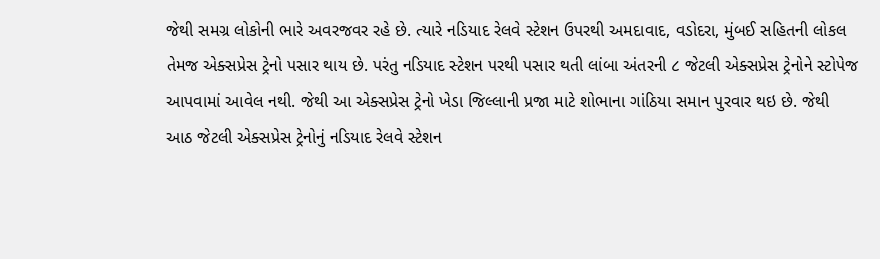જેથી સમગ્ર લોકોની ભારે અવરજવર રહે છે. ત્યારે નડિયાદ રેલવે સ્ટેશન ઉપરથી અમદાવાદ, વડોદરા, મુંબઈ સહિતની લોકલ તેમજ એક્સપ્રેસ ટ્રેનો પસાર થાય છે. પરંતુ નડિયાદ સ્ટેશન પરથી પસાર થતી લાંબા અંતરની ૮ જેટલી એક્સપ્રેસ ટ્રેનોને સ્ટોપેજ આપવામાં આવેલ નથી. જેથી આ એક્સપ્રેસ ટ્રેનો ખેડા જિલ્લાની પ્રજા માટે શોભાના ગાંઠિયા સમાન પુરવાર થઇ છે. જેથી આઠ જેટલી એક્સપ્રેસ ટ્રેનોનું નડિયાદ રેલવે સ્ટેશન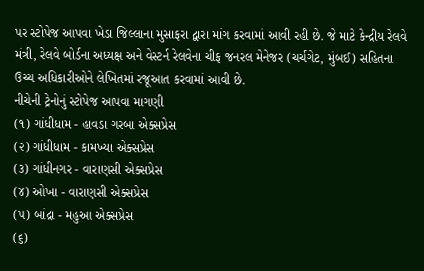પર સ્ટોપેજ આપવા ખેડા જિલ્લાના મુસાફરા દ્વારા માંગ કરવામાં આવી રહી છે. જે માટે કેન્દ્રીય રેલવે મંત્રી, રેલવે બોર્ડના અધ્યક્ષ અને વેસ્ટર્ન રેલવેના ચીફ જનરલ મેનેજર (ચર્ચગેટ, મુંબઈ) સહિતના ઉચ્ચ અધિકારીઓને લેખિતમાં રજૂઆત કરવામાં આવી છે.
નીચેની ટ્રેનોનું સ્ટોપેજ આપવા માગણી
(૧) ગાંધીધામ - હાવડા ગરબા એક્સપ્રેસ
(૨) ગાંધીધામ - કામખ્યા એક્સપ્રેસ
(૩) ગાંધીનગર - વારાણસી એક્સપ્રેસ
(૪) ઓખા - વારાણસી એક્સપ્રેસ
(૫) બાંદ્રા - મહુઆ એક્સપ્રેસ
(૬)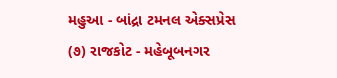મહુઆ - બાંદ્રા ટમનલ એક્સપ્રેસ
(૭) રાજકોટ - મહેબૂબનગર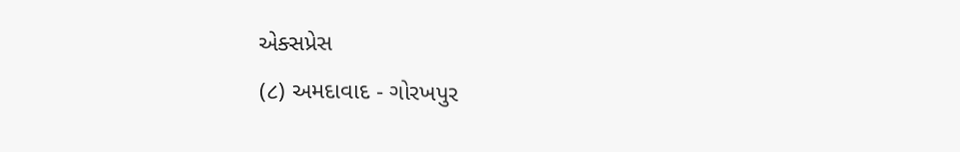એક્સપ્રેસ
(૮) અમદાવાદ - ગોરખપુર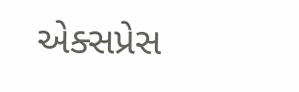એક્સપ્રેસ